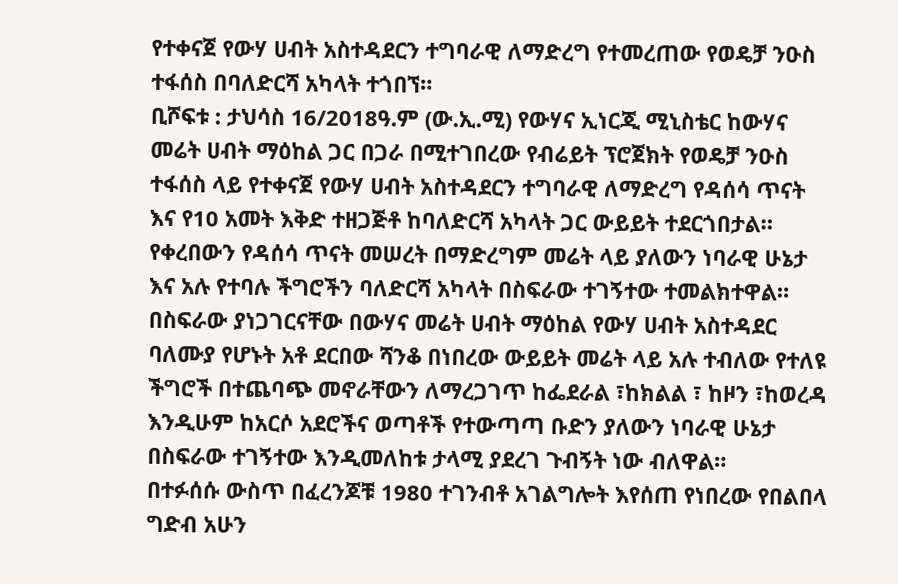የተቀናጀ የውሃ ሀብት አስተዳደርን ተግባራዊ ለማድረግ የተመረጠው የወዴቻ ንዑስ ተፋሰስ በባለድርሻ አካላት ተጎበኘ።
ቢሾፍቱ : ታህሳስ 16/2018ዓ.ም (ው.ኢ.ሚ) የውሃና ኢነርጂ ሚኒስቴር ከውሃና መሬት ሀብት ማዕከል ጋር በጋራ በሚተገበረው የብሬይት ፕሮጀክት የወዴቻ ንዑስ ተፋሰስ ላይ የተቀናጀ የውሃ ሀብት አስተዳደርን ተግባራዊ ለማድረግ የዳሰሳ ጥናት እና የ10 አመት እቅድ ተዘጋጅቶ ከባለድርሻ አካላት ጋር ውይይት ተደርጎበታል።
የቀረበውን የዳሰሳ ጥናት መሠረት በማድረግም መሬት ላይ ያለውን ነባራዊ ሁኔታ እና አሉ የተባሉ ችግሮችን ባለድርሻ አካላት በስፍራው ተገኝተው ተመልክተዋል።
በስፍራው ያነጋገርናቸው በውሃና መሬት ሀብት ማዕከል የውሃ ሀብት አስተዳደር ባለሙያ የሆኑት አቶ ደርበው ሻንቆ በነበረው ውይይት መሬት ላይ አሉ ተብለው የተለዩ ችግሮች በተጨባጭ መኖራቸውን ለማረጋገጥ ከፌደራል ፣ከክልል ፣ ከዞን ፣ከወረዳ እንዲሁም ከአርሶ አደሮችና ወጣቶች የተውጣጣ ቡድን ያለውን ነባራዊ ሁኔታ በስፍራው ተገኝተው እንዲመለከቱ ታላሚ ያደረገ ጉብኝት ነው ብለዋል።
በተፉሰሱ ውስጥ በፈረንጆቹ 1980 ተገንብቶ አገልግሎት እየሰጠ የነበረው የበልበላ ግድብ አሁን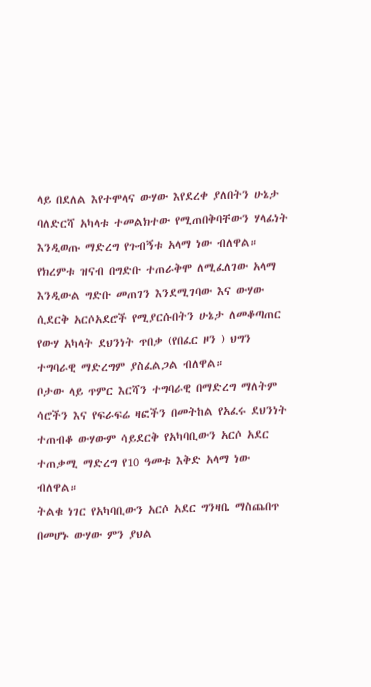ላይ በደለል እየተሞላና ውሃው እየደረቀ ያለበትን ሁኔታ ባለድርሻ አካላቱ ተመልክተው የሚጠበቅባቸውን ሃላፊነት እንዲወጡ ማድረግ የጉብኝቱ አላማ ነው ብለዋል።
የክረምቱ ዝናብ በግድቡ ተጠራቅሞ ለሚፈለገው አላማ እንዲውል ግድቡ መጠገን እንደሚገባው እና ውሃው ሲደርቅ አርሶአደሮች የሚያርሱበትን ሁኔታ ለመቆጣጠር የውሃ አካላት ደህንነት ጥበቃ (የበፈር ዞን ) ህግን ተግባራዊ ማድረግም ያስፈልጋል ብለዋል።
ቦታው ላይ ጥምር እርሻን ተግባራዊ በማድረግ ማለትም ሳሮችን እና የፍራፍሬ ዛፎችን በመትከል የአፈሩ ደህንነት ተጠብቆ ውሃውም ሳይደርቅ የአካባቢውን አርሶ አደር ተጠቃሚ ማድረግ የ10 ዓመቱ እቅድ አላማ ነው ብለዋል።
ትልቁ ነገር የአካባቢውን አርሶ አደር ግንዛቤ ማስጨበጥ በመሆኑ ውሃው ምን ያህል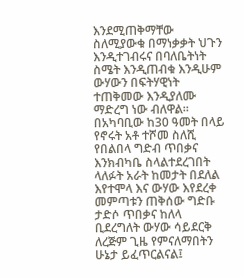እንደሚጠቅማቸው ስለሚያውቁ በማነቃቃት ህጉን እንዲተገብሩና በባለቤትነት ስሜት እንዲጠብቁ እንዲሁም ውሃውን በፍትሃዊነት ተጠቅመው እንዲያለሙ ማድረግ ነው ብለዋል።
በአካባቢው ከ30 ዓመት በላይ የኖሩት አቶ ተሾመ ስለሺ የበልበላ ግድብ ጥበቃና እንክብካቤ ስላልተደረገበት ላለፉት አራት ከመታት በደለል እየተሞላ እና ውሃው እየደረቀ መምጣቱን ጠቅሰው ግድቡ ታድሶ ጥበቃና ከለላ ቢደረግለት ውሃው ሳይደርቅ ለረጅም ጊዜ የምናለማበትን ሁኔታ ይፈጥርልናል፤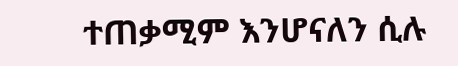ተጠቃሚም እንሆናለን ሲሉ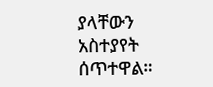ያላቸውን አስተያየት ሰጥተዋል።